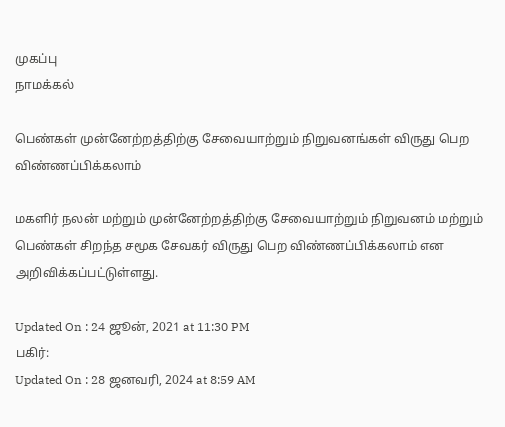முகப்பு
நாமக்கல்

பெண்கள் முன்னேற்றத்திற்கு சேவையாற்றும் நிறுவனங்கள் விருது பெற விண்ணப்பிக்கலாம்

மகளிர் நலன் மற்றும் முன்னேற்றத்திற்கு சேவையாற்றும் நிறுவனம் மற்றும் பெண்கள் சிறந்த சமூக சேவகர் விருது பெற விண்ணப்பிக்கலாம் என அறிவிக்கப்பட்டுள்ளது.

Updated On : 24 ஜூன், 2021 at 11:30 PM
பகிர்:
Updated On : 28 ஜனவரி, 2024 at 8:59 AM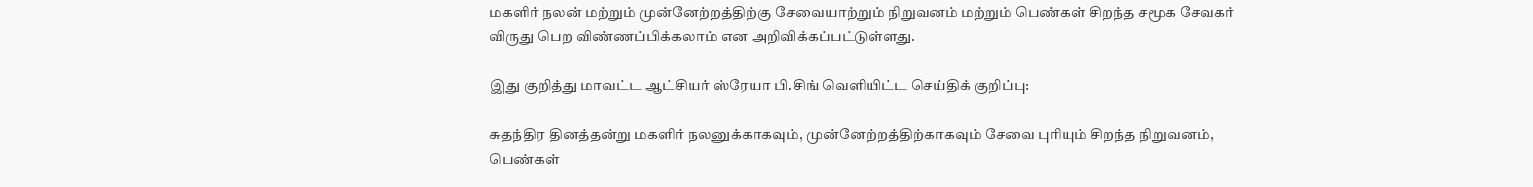மகளிர் நலன் மற்றும் முன்னேற்றத்திற்கு சேவையாற்றும் நிறுவனம் மற்றும் பெண்கள் சிறந்த சமூக சேவகர் விருது பெற விண்ணப்பிக்கலாம் என அறிவிக்கப்பட்டுள்ளது.

இது குறித்து மாவட்ட ஆட்சியர் ஸ்ரேயா பி.சிங் வெளியிட்ட செய்திக் குறிப்பு:

சுதந்திர தினத்தன்று மகளிர் நலனுக்காகவும், முன்னேற்றத்திற்காகவும் சேவை புரியும் சிறந்த நிறுவனம், பெண்கள்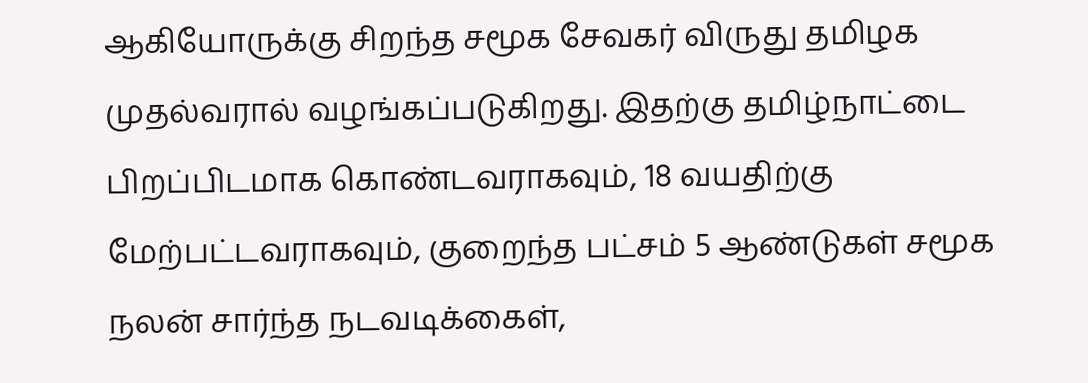ஆகியோருக்கு சிறந்த சமூக சேவகர் விருது தமிழக முதல்வரால் வழங்கப்படுகிறது. இதற்கு தமிழ்நாட்டை பிறப்பிடமாக கொண்டவராகவும், 18 வயதிற்கு மேற்பட்டவராகவும், குறைந்த பட்சம் 5 ஆண்டுகள் சமூக நலன் சார்ந்த நடவடிக்கைள்,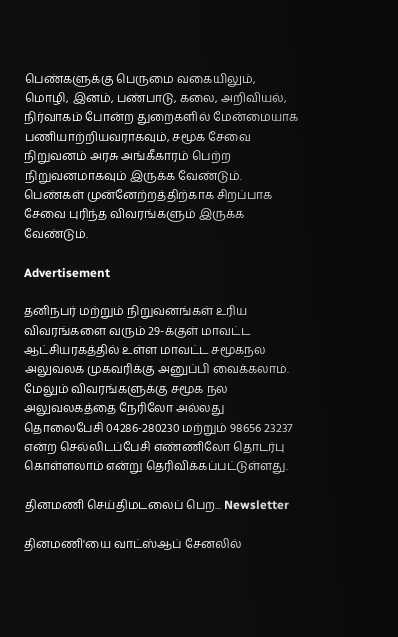பெண்களுக்கு பெருமை வகையிலும், மொழி, இனம், பண்பாடு, கலை, அறிவியல், நிர்வாகம் போன்ற துறைகளில் மேன்மையாக பணியாற்றியவராகவும், சமூக சேவை நிறுவனம் அரசு அங்கீகாரம் பெற்ற நிறுவனமாகவும் இருக்க வேண்டும். பெண்கள் முன்னேற்றத்திற்காக சிறப்பாக சேவை புரிந்த விவரங்களும் இருக்க வேண்டும்.

Advertisement

தனிநபர் மற்றும் நிறுவனங்கள் உரிய விவரங்களை வரும் 29-க்குள் மாவட்ட ஆட்சியரகத்தில் உள்ள மாவட்ட சமூகநல அலுவலக முகவரிக்கு அனுப்பி வைக்கலாம். மேலும் விவரங்களுக்கு சமூக நல அலுவலகத்தை நேரிலோ அல்லது தொலைபேசி 04286-280230 மற்றும் 98656 23237 என்ற செல்லிடப்பேசி எண்ணிலோ தொடர்பு கொள்ளலாம் என்று தெரிவிக்கப்பட்டுள்ளது.

தினமணி செய்திமடலைப் பெற... Newsletter

தினமணி'யை வாட்ஸ்ஆப் சேனலில்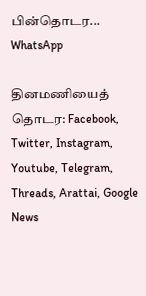பின்தொடர... WhatsApp

தினமணியைத் தொடர: Facebook, Twitter, Instagram, Youtube, Telegram, Threads, Arattai, Google News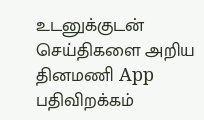உடனுக்குடன் செய்திகளை அறிய தினமணி App பதிவிறக்கம்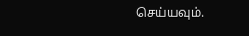செய்யவும்.